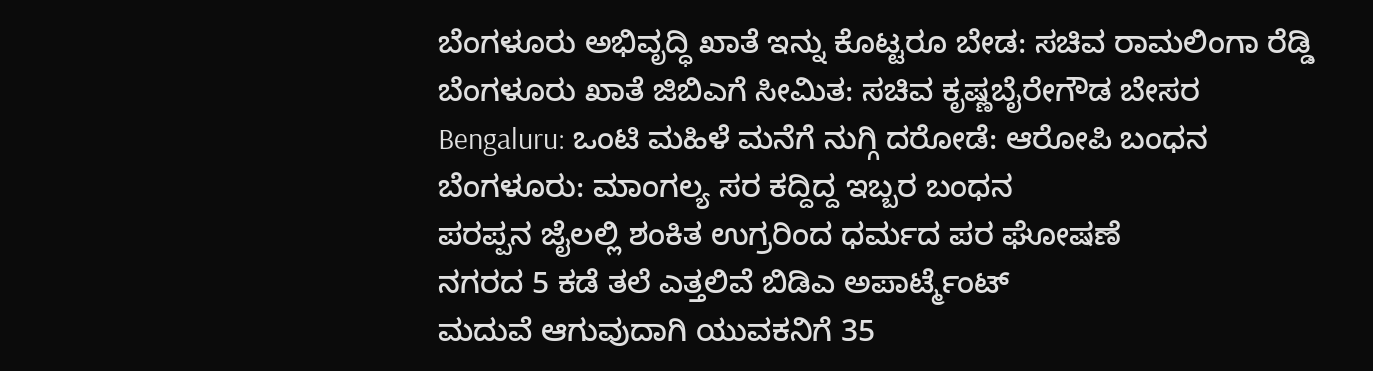ಬೆಂಗಳೂರು ಅಭಿವೃದ್ಧಿ ಖಾತೆ ಇನ್ನು ಕೊಟ್ಟರೂ ಬೇಡ: ಸಚಿವ ರಾಮಲಿಂಗಾ ರೆಡ್ಡಿ
ಬೆಂಗಳೂರು ಖಾತೆ ಜಿಬಿಎಗೆ ಸೀಮಿತ: ಸಚಿವ ಕೃಷ್ಣಬೈರೇಗೌಡ ಬೇಸರ
Bengaluru: ಒಂಟಿ ಮಹಿಳೆ ಮನೆಗೆ ನುಗ್ಗಿ ದರೋಡೆ: ಆರೋಪಿ ಬಂಧನ
ಬೆಂಗಳೂರು: ಮಾಂಗಲ್ಯ ಸರ ಕದ್ದಿದ್ದ ಇಬ್ಬರ ಬಂಧನ
ಪರಪ್ಪನ ಜೈಲಲ್ಲಿ ಶಂಕಿತ ಉಗ್ರರಿಂದ ಧರ್ಮದ ಪರ ಘೋಷಣೆ
ನಗರದ 5 ಕಡೆ ತಲೆ ಎತ್ತಲಿವೆ ಬಿಡಿಎ ಅಪಾರ್ಟ್ಮೆಂಟ್
ಮದುವೆ ಆಗುವುದಾಗಿ ಯುವಕನಿಗೆ 35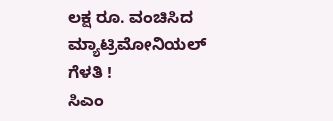ಲಕ್ಷ ರೂ. ವಂಚಿಸಿದ ಮ್ಯಾಟ್ರಿಮೋನಿಯಲ್ ಗೆಳತಿ !
ಸಿಎಂ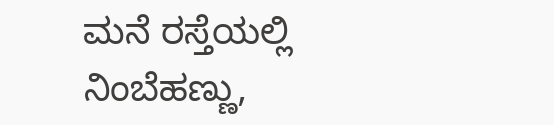ಮನೆ ರಸ್ತೆಯಲ್ಲಿ ನಿಂಬೆಹಣ್ಣು,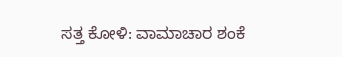ಸತ್ತ ಕೋಳಿ: ವಾಮಾಚಾರ ಶಂಕೆ